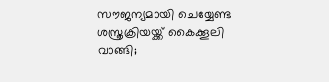സൗജന്യമായി ചെയ്യേണ്ട ശസ്ത്രക്രിയയ്ക്ക് കൈക്കൂലി വാങ്ങി;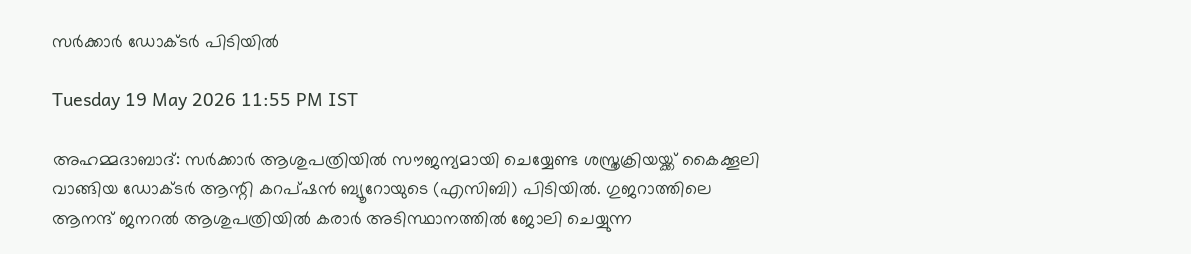സർക്കാർ ഡോക്ടർ പിടിയിൽ

Tuesday 19 May 2026 11:55 PM IST

അഹമ്മദാബാദ്: സർക്കാർ ആശുപത്രിയിൽ സൗജന്യമായി ചെയ്യേണ്ട ശസ്ത്രക്രിയയ്ക്ക് കൈക്കൂലി വാങ്ങിയ ഡോക്ടർ ആന്റി കറപ്ഷൻ ബ്യൂറോയുടെ (എസിബി) പിടിയിൽ. ഗുജറാത്തിലെ ആനന്ദ് ജനറൽ ആശുപത്രിയിൽ കരാർ അടിസ്ഥാനത്തിൽ ജോലി ചെയ്യുന്ന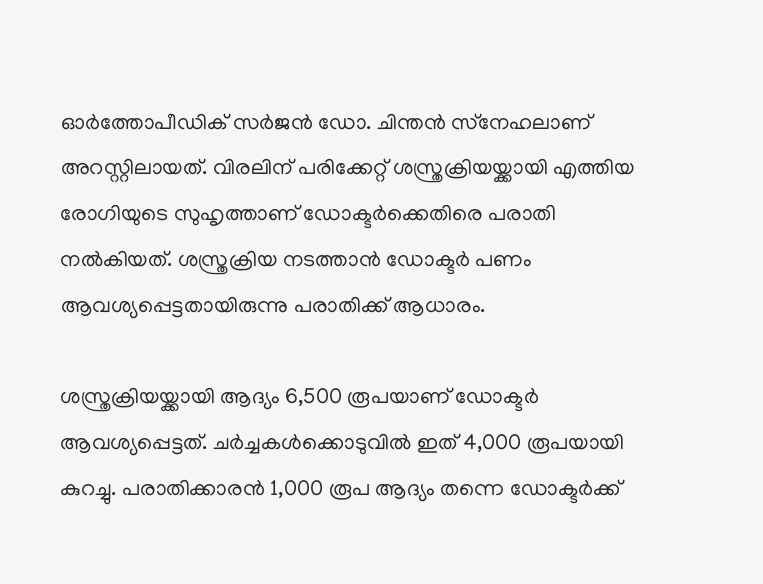ഓർത്തോപീഡിക് സർജൻ ഡോ. ചിന്തൻ സ്‌നേഹലാണ് അറസ്റ്റിലായത്. വിരലിന് പരിക്കേറ്റ് ശസ്ത്രക്രിയയ്ക്കായി എത്തിയ രോഗിയുടെ സുഹൃത്താണ് ഡോക്ടർക്കെതിരെ പരാതി നൽകിയത്. ശസ്ത്രക്രിയ നടത്താൻ ഡോക്ടർ പണം ആവശ്യപ്പെട്ടതായിരുന്നു പരാതിക്ക് ആധാരം.

ശസ്ത്രക്രിയയ്ക്കായി ആദ്യം 6,500 രൂപയാണ് ഡോക്ടർ ആവശ്യപ്പെട്ടത്. ചർച്ചകൾക്കൊടുവിൽ ഇത് 4,000 രൂപയായി കുറച്ചു. പരാതിക്കാരൻ 1,000 രൂപ ആദ്യം തന്നെ ഡോക്ടർക്ക്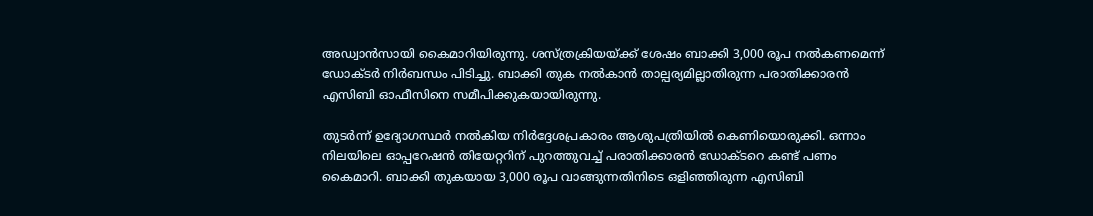അഡ്വാൻസായി കൈമാറിയിരുന്നു. ശസ്ത്രക്രിയയ്ക്ക് ശേഷം ബാക്കി 3,000 രൂപ നൽകണമെന്ന് ഡോക്ടർ നിർബന്ധം പിടിച്ചു. ബാക്കി തുക നൽകാൻ താല്പര്യമില്ലാതിരുന്ന പരാതിക്കാരൻ എസിബി ഓഫീസിനെ സമീപിക്കുകയായിരുന്നു.

തുടർന്ന് ഉദ്യോഗസ്ഥർ നൽകിയ നിർദ്ദേശപ്രകാരം ആശുപത്രിയിൽ കെണിയൊരുക്കി. ഒന്നാം നിലയിലെ ഓപ്പറേഷൻ തിയേറ്ററിന് പുറത്തുവച്ച് പരാതിക്കാരൻ ഡോക്ടറെ കണ്ട് പണം കൈമാറി. ബാക്കി തുകയായ 3,000 രൂപ വാങ്ങുന്നതിനിടെ ഒളിഞ്ഞിരുന്ന എസിബി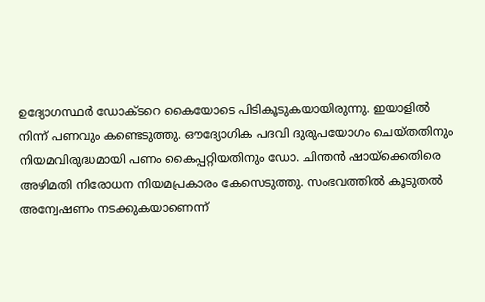ഉദ്യോഗസ്ഥർ ഡോക്ടറെ കൈയോടെ പിടികൂടുകയായിരുന്നു. ഇയാളിൽ നിന്ന് പണവും കണ്ടെടുത്തു. ഔദ്യോഗിക പദവി ദുരുപയോഗം ചെയ്തതിനും നിയമവിരുദ്ധമായി പണം കൈപ്പറ്റിയതിനും ഡോ. ചിന്തൻ ഷായ്‌ക്കെതിരെ അഴിമതി നിരോധന നിയമപ്രകാരം കേസെടുത്തു. സംഭവത്തിൽ കൂടുതൽ അന്വേഷണം നടക്കുകയാണെന്ന്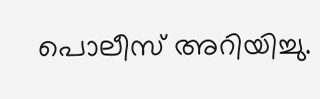പൊലീസ് അറിയിച്ചു.